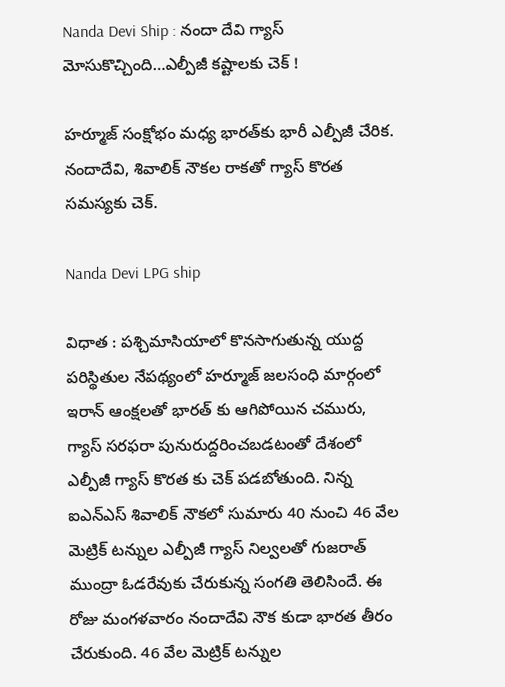Nanda Devi Ship : నందా దేవి గ్యాస్ మోసుకొచ్చింది…ఎల్పీజీ కష్టాలకు చెక్ !

హర్మూజ్ సంక్షోభం మధ్య భారత్‌కు భారీ ఎల్పీజీ చేరిక. నందాదేవి, శివాలిక్ నౌకల రాకతో గ్యాస్ కొరత సమస్యకు చెక్.

Nanda Devi LPG ship

విధాత : పశ్చిమాసియాలో కొనసాగుతున్న యుద్ద పరిస్థితుల నేపథ్యంలో హర్మూజ్ జలసంధి మార్గంలో ఇరాన్ ఆంక్షలతో భారత్ కు ఆగిపోయిన చమురు, గ్యాస్ సరఫరా పునురుద్దరించబడటంతో దేశంలో ఎల్పీజీ గ్యాస్ కొరత కు చెక్ పడబోతుంది. నిన్న ఐఎన్‌ఎస్‌ శివాలిక్‌ నౌకలో సుమారు 40 నుంచి 46 వేల మెట్రిక్‌ టన్నుల ఎల్పీజీ గ్యాస్‌ నిల్వలతో గుజరాత్ ముంద్రా ఓడరేవుకు చేరుకున్న సంగతి తెలిసిందే. ఈ రోజు మంగళవారం నందాదేవి నౌక కుడా భారత తీరం చేరుకుంది. 46 వేల మెట్రిక్ టన్నుల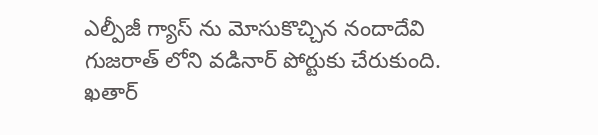ఎల్పీజీ గ్యాస్ ను మోసుకొచ్చిన నందాదేవి గుజరాత్ లోని వడినార్ పోర్టుకు చేరుకుంది. ఖతార్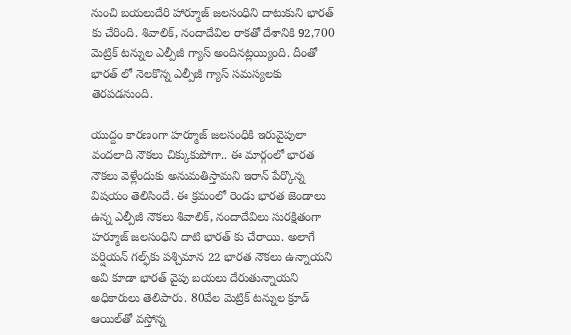నుంచి బయలుదేరి హార్మూజ్ జలసంధిని దాటుకుని భారత్ కు చేరింది. శివాలిక్, నందాదేవిల రాకతో దేశానికి 92,700 మెట్రిక్ టన్నుల ఎల్పీజీ గ్యాస్ అందినట్లయ్యింది. దీంతో భారత్ లో నెలకొన్న ఎల్పీజీ గ్యాస్ సమస్యలకు తెరపడనుంది.

యుద్దం కారణంగా హర్మూజ్‌ జలసంధికి ఇరువైపులా వందలాది నౌకలు చిక్కుకుపోగా.. ఈ మార్గంలో భారత నౌకలు వెళ్లేందుకు అనుమతిస్తామని ఇరాన్‌ పేర్కొన్న విషయం తెలిసిందే. ఈ క్రమంలో రెండు భారత జెండాలు ఉన్న ఎల్పీజీ నౌకలు శివాలిక్, నందాదేవిలు సురక్షితంగా హర్మూజ్‌ జలసంధిని దాటి భారత్ కు చేరాయి. అలాగే పర్షియన్‌ గల్ఫ్‌కు పశ్చిమాన 22 భారత నౌకలు ఉన్నాయని అవి కూడా భారత్ వైపు బయలు దేరుతున్నాయని అధికారులు తెలిపారు. 80వేల మెట్రిక్ టన్నుల క్రూడ్ ఆయిల్‌తో వస్తోన్న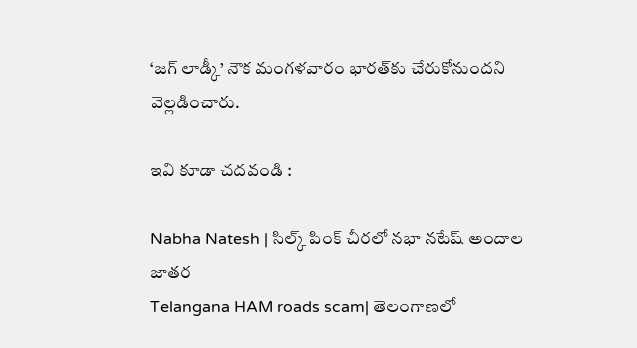‘జగ్‌ లాడ్కీ’ నౌక మంగళవారం భారత్‌కు చేరుకోనుందని వెల్లడించారు.

ఇవి కూడా చదవండి :

Nabha Natesh | సిల్క్ పింక్ చీరలో నభా నటేష్ అందాల జాతర
Telangana HAM roads scam| తెలంగాణలో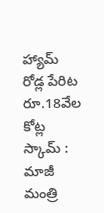హ్యామ్ రోడ్ల పేరిట రూ.18వేల కోట్ల స్కామ్ : మాజీ మంత్రి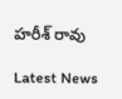హరీశ్ రావు

Latest News